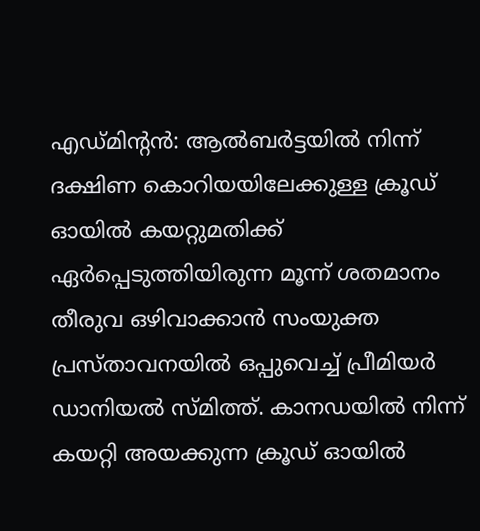എഡ്മിന്റൻ: ആൽബർട്ടയിൽ നിന്ന് ദക്ഷിണ കൊറിയയിലേക്കുള്ള ക്രൂഡ് ഓയിൽ കയറ്റുമതിക്ക് ഏർപ്പെടുത്തിയിരുന്ന മൂന്ന് ശതമാനം തീരുവ ഒഴിവാക്കാൻ സംയുക്ത പ്രസ്താവനയിൽ ഒപ്പുവെച്ച് പ്രീമിയർ ഡാനിയൽ സ്മിത്ത്. കാനഡയിൽ നിന്ന് കയറ്റി അയക്കുന്ന ക്രൂഡ് ഓയിൽ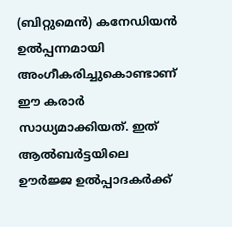(ബിറ്റുമെൻ) കനേഡിയൻ ഉൽപ്പന്നമായി അംഗീകരിച്ചുകൊണ്ടാണ് ഈ കരാർ സാധ്യമാക്കിയത്. ഇത് ആൽബർട്ടയിലെ ഊർജ്ജ ഉൽപ്പാദകർക്ക്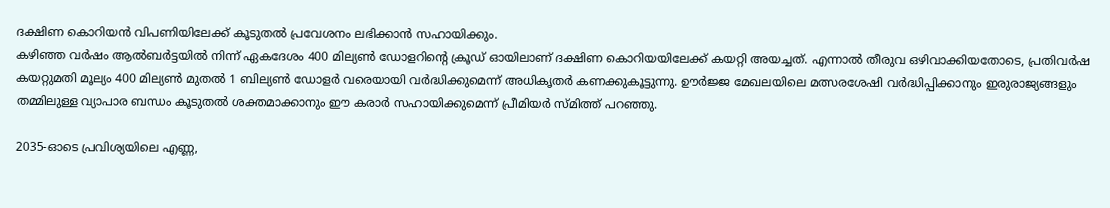ദക്ഷിണ കൊറിയൻ വിപണിയിലേക്ക് കൂടുതൽ പ്രവേശനം ലഭിക്കാൻ സഹായിക്കും.
കഴിഞ്ഞ വർഷം ആൽബർട്ടയിൽ നിന്ന് ഏകദേശം 400 മില്യൺ ഡോളറിന്റെ ക്രൂഡ് ഓയിലാണ് ദക്ഷിണ കൊറിയയിലേക്ക് കയറ്റി അയച്ചത്. എന്നാൽ തീരുവ ഒഴിവാക്കിയതോടെ, പ്രതിവർഷ കയറ്റുമതി മൂല്യം 400 മില്യൺ മുതൽ 1 ബില്യൺ ഡോളർ വരെയായി വർദ്ധിക്കുമെന്ന് അധികൃതർ കണക്കുകൂട്ടുന്നു. ഊർജ്ജ മേഖലയിലെ മത്സരശേഷി വർദ്ധിപ്പിക്കാനും ഇരുരാജ്യങ്ങളും തമ്മിലുള്ള വ്യാപാര ബന്ധം കൂടുതൽ ശക്തമാക്കാനും ഈ കരാർ സഹായിക്കുമെന്ന് പ്രീമിയർ സ്മിത്ത് പറഞ്ഞു.

2035-ഓടെ പ്രവിശ്യയിലെ എണ്ണ,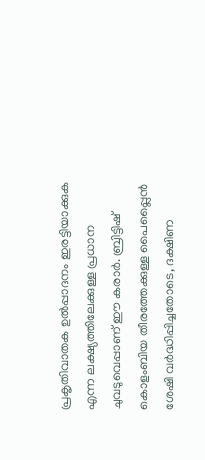പ്രകൃതിവാതക ഉൽപ്പാദനം ഇരട്ടിയാക്കുക എന്ന ലക്ഷ്യത്തിലേക്കുള്ള പ്രധാന ചുവടുവെപ്പാണ് ഈ കരാർ. ബ്രിട്ടിഷ് കൊളംബിയ തീരത്തേക്കുള്ള പൈപ്പ്ലൈൻ ശേഷി വർദ്ധിപ്പിച്ചതോടെ, ദക്ഷിണ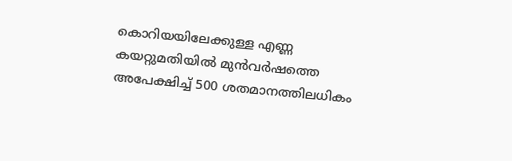കൊറിയയിലേക്കുള്ള എണ്ണ കയറ്റുമതിയിൽ മുൻവർഷത്തെ അപേക്ഷിച്ച് 500 ശതമാനത്തിലധികം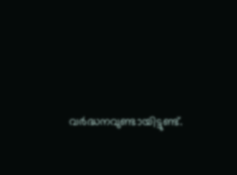വർദ്ധനവുണ്ടായിട്ടുണ്ട്.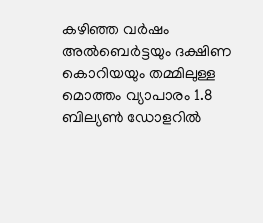കഴിഞ്ഞ വർഷം അൽബെർട്ടയും ദക്ഷിണ കൊറിയയും തമ്മിലുള്ള മൊത്തം വ്യാപാരം 1.8 ബില്യൺ ഡോളറിൽ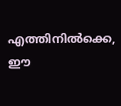എത്തിനിൽക്കെ, ഈ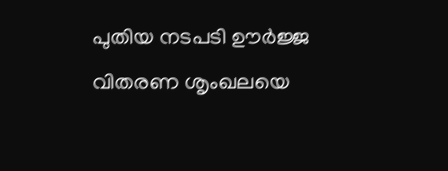പുതിയ നടപടി ഊർജ്ജ വിതരണ ശൃംഖലയെ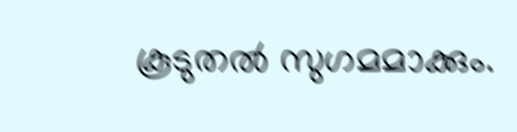കൂടുതൽ സുഗമമാക്കും.